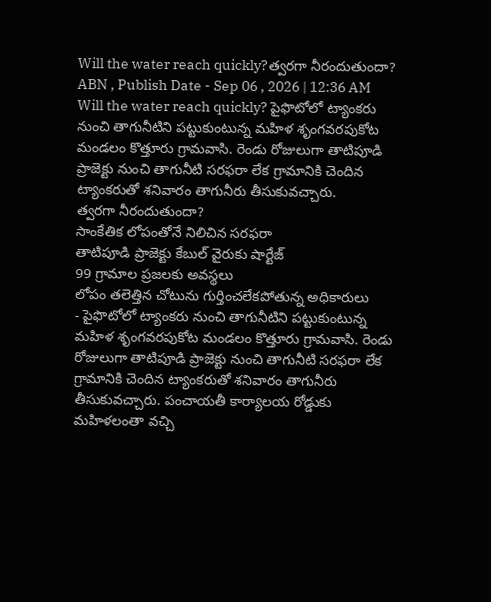Will the water reach quickly?త్వరగా నీరందుతుందా?
ABN , Publish Date - Sep 06 , 2026 | 12:36 AM
Will the water reach quickly? పైఫొటోలో ట్యాంకరు నుంచి తాగునీటిని పట్టుకుంటున్న మహిళ శృంగవరపుకోట మండలం కొత్తూరు గ్రామవాసి. రెండు రోజులుగా తాటిపూడి ప్రాజెక్టు నుంచి తాగునీటి సరఫరా లేక గ్రామానికి చెందిన ట్యాంకరుతో శనివారం తాగునీరు తీసుకువచ్చారు.
త్వరగా నీరందుతుందా?
సాంకేతిక లోపంతోనే నిలిచిన సరఫరా
తాటిపూడి ప్రాజెక్టు కేబుల్ వైరుకు షార్టేజ్
99 గ్రామాల ప్రజలకు అవస్థలు
లోపం తలెత్తిన చోటును గుర్తించలేకపోతున్న అధికారులు
- పైఫొటోలో ట్యాంకరు నుంచి తాగునీటిని పట్టుకుంటున్న మహిళ శృంగవరపుకోట మండలం కొత్తూరు గ్రామవాసి. రెండు రోజులుగా తాటిపూడి ప్రాజెక్టు నుంచి తాగునీటి సరఫరా లేక గ్రామానికి చెందిన ట్యాంకరుతో శనివారం తాగునీరు తీసుకువచ్చారు. పంచాయతీ కార్యాలయ రోడ్డుకు మహిళలంతా వచ్చి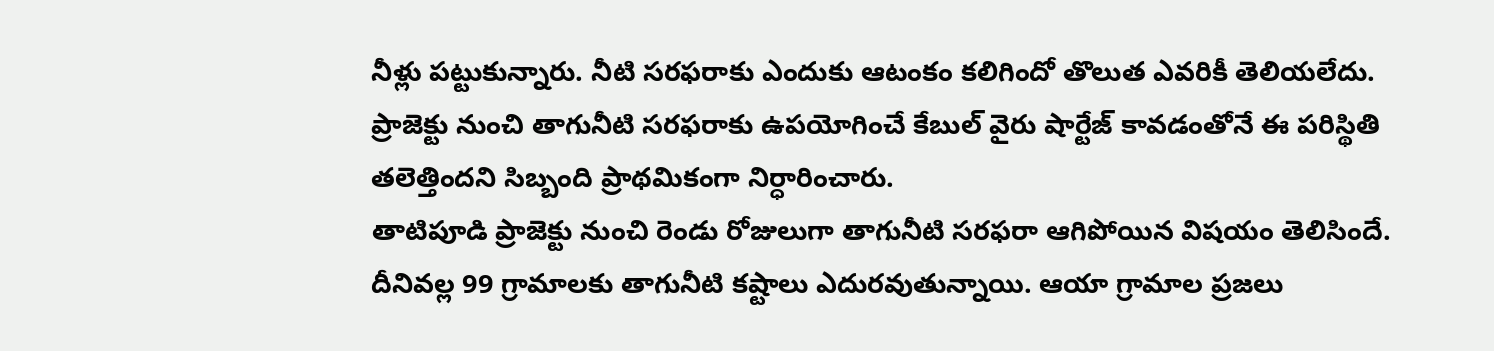నీళ్లు పట్టుకున్నారు. నీటి సరఫరాకు ఎందుకు ఆటంకం కలిగిందో తొలుత ఎవరికీ తెలియలేదు. ప్రాజెక్టు నుంచి తాగునీటి సరఫరాకు ఉపయోగించే కేబుల్ వైరు షార్టేజ్ కావడంతోనే ఈ పరిస్థితి తలెత్తిందని సిబ్బంది ప్రాథమికంగా నిర్ధారించారు.
తాటిపూడి ప్రాజెక్టు నుంచి రెండు రోజులుగా తాగునీటి సరఫరా ఆగిపోయిన విషయం తెలిసిందే. దీనివల్ల 99 గ్రామాలకు తాగునీటి కష్టాలు ఎదురవుతున్నాయి. ఆయా గ్రామాల ప్రజలు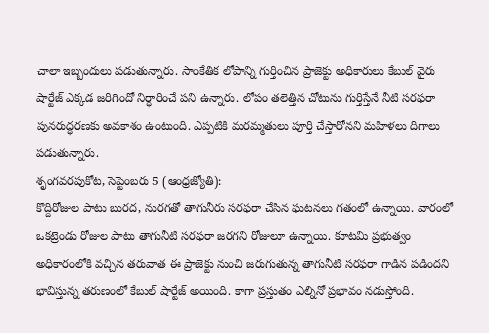చాలా ఇబ్బందులు పడుతున్నారు. సాంకేతిక లోపాన్ని గుర్తించిన ప్రాజెక్టు అధికారులు కేబుల్ వైరు షార్టేజ్ ఎక్కడ జరిగిందో నిర్ధారించే పని ఉన్నారు. లోపం తలెత్తిన చోటును గుర్తిస్తేనే నీటి సరఫరా పునరుద్ధరణకు అవకాశం ఉంటుంది. ఎప్పటికి మరమ్మతులు పూర్తి చేస్తారోనని మహిళలు దిగాలు పడుతున్నారు.
శృంగవరపుకోట, సెప్టెంబరు 5 (ఆంధ్రజ్యోతి):
కొద్దిరోజుల పాటు బురద, నురగతో తాగునీరు సరఫరా చేసిన ఘటనలు గతంలో ఉన్నాయి. వారంలో ఒకట్రెండు రోజుల పాటు తాగునీటి సరఫరా జరగని రోజులూ ఉన్నాయి. కూటమి ప్రభుత్వం అధికారంలోకి వచ్చిన తరువాత ఈ ప్రాజెక్టు నుంచి జరుగుతున్న తాగునీటి సరఫరా గాడిన పడిందని భావిస్తున్న తరుణంలో కేబుల్ షార్టేజ్ అయింది. కాగా ప్రస్తుతం ఎల్నినో ప్రభావం నడుస్తోంది.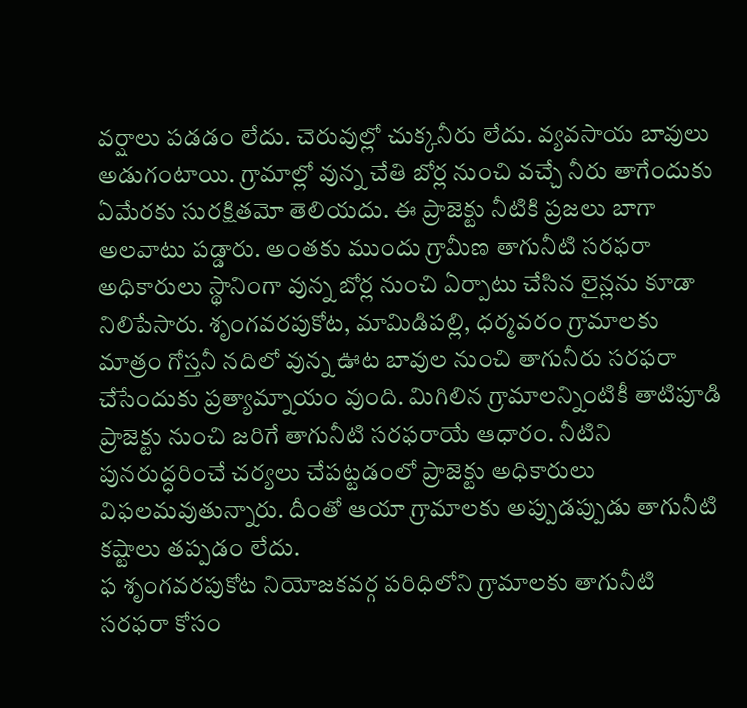వర్షాలు పడడం లేదు. చెరువుల్లో చుక్కనీరు లేదు. వ్యవసాయ బావులు అడుగంటాయి. గ్రామాల్లో వున్న చేతి బోర్ల నుంచి వచ్చే నీరు తాగేందుకు ఏమేరకు సురక్షితమో తెలియదు. ఈ ప్రాజెక్టు నీటికి ప్రజలు బాగా అలవాటు పడ్డారు. అంతకు ముందు గ్రామీణ తాగునీటి సరఫరా అధికారులు స్థానింగా వున్న బోర్ల నుంచి ఏర్పాటు చేసిన లైన్లను కూడా నిలిపేసారు. శృంగవరపుకోట, మామిడిపల్లి, ధర్మవరం గ్రామాలకు మాత్రం గోస్తనీ నదిలో వున్న ఊట బావుల నుంచి తాగునీరు సరఫరా చేసేందుకు ప్రత్యామ్నాయం వుంది. మిగిలిన గ్రామాలన్నింటికీ తాటిపూడి ప్రాజెక్టు నుంచి జరిగే తాగునీటి సరఫరాయే ఆధారం. నీటిని పునరుద్ధరించే చర్యలు చేపట్టడంలో ప్రాజెక్టు అధికారులు విఫలమవుతున్నారు. దీంతో ఆయా గ్రామాలకు అప్పుడప్పుడు తాగునీటి కష్టాలు తప్పడం లేదు.
ఫ శృంగవరపుకోట నియోజకవర్గ పరిధిలోని గ్రామాలకు తాగునీటి సరఫరా కోసం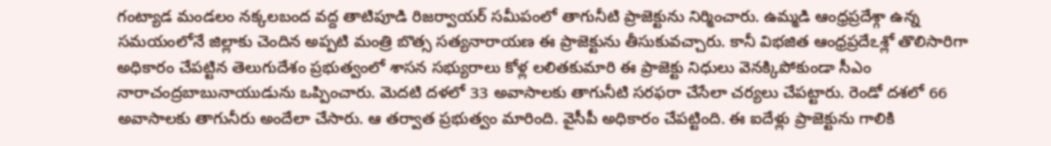గంట్యాడ మండలం నక్కలబంద వద్ద తాటిపూడి రిజర్వాయర్ సమీపంలో తాగునీటి ప్రాజెక్టును నిర్మించారు. ఉమ్మడి ఆంధ్రప్రదేశ్గా ఉన్న సమయంలోనే జిల్లాకు చెందిన అప్పటి మంత్రి బొత్స సత్యనారాయణ ఈ ప్రాజెక్టును తీసుకువచ్చారు. కానీ విభజిత ఆంధ్రప్రదేఽశ్లో తొలిసారిగా అధికారం చేపట్టిన తెలుగుదేశం ప్రభుత్వంలో శాసన సభ్యురాలు కోళ్ల లలితకుమారి ఈ ప్రాజెక్టు నిధులు వెనక్కిపోకుండా సీఎం నారాచంద్రబాబునాయుడును ఒప్పించారు. మెదటి దళలో 33 అవాసాలకు తాగునీటి సరఫరా చేసేలా చర్యలు చేపట్టారు. రెండో దశలో 66 అవాసాలకు తాగునీరు అందేలా చేసారు. ఆ తర్వాత ప్రభుత్వం మారింది. వైసీపీ అధికారం చేపట్టింది. ఈ ఐదేళ్లు ప్రాజెక్టును గాలికి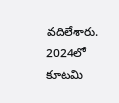వదిలేశారు. 2024లో కూటమి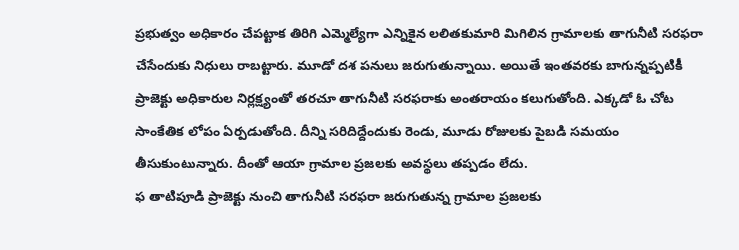ప్రభుత్వం అధికారం చేపట్టాక తిరిగి ఎమ్మెల్యేగా ఎన్నికైన లలితకుమారి మిగిలిన గ్రామాలకు తాగునీటి సరఫరా చేసేందుకు నిధులు రాబట్టారు. మూడో దశ పనులు జరుగుతున్నాయి. అయితే ఇంతవరకు బాగున్నప్పటికీ ప్రాజెక్టు అధికారుల నిర్లక్ష్యంతో తరచూ తాగునీటి సరఫరాకు అంతరాయం కలుగుతోంది. ఎక్కడో ఓ చోట సాంకేతిక లోపం ఏర్పడుతోంది. దీన్ని సరిదిద్దేందుకు రెండు, మూడు రోజులకు పైబడి సమయం తీసుకుంటున్నారు. దీంతో ఆయా గ్రామాల ప్రజలకు అవస్థలు తప్పడం లేదు.
ఫ తాటిపూడి ప్రాజెక్టు నుంచి తాగునీటి సరఫరా జరుగుతున్న గ్రామాల ప్రజలకు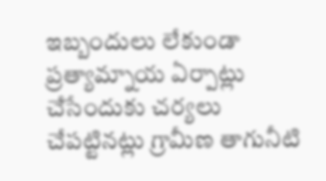ఇబ్బందులు లేకుండా ప్రత్యామ్నాయ ఏర్పాట్లు చేసేందుకు చర్యలు చేపట్టినట్లు గ్రామీణ తాగునీటి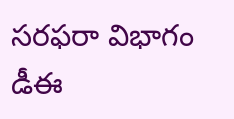సరఫరా విభాగం డీఈ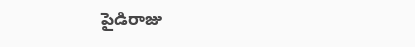పైడిరాజు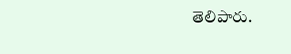తెలిపారు.